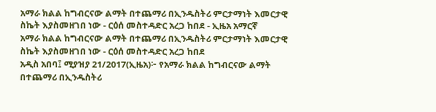አማራ ክልል ከግብርናው ልማት በተጨማሪ በኢንዱስትሪ ምርታማነት እመርታዊ ስኬት እያስመዘገበ ነው - ርዕሰ መስተዳድር አረጋ ከበደ - ኢዜአ አማርኛ
አማራ ክልል ከግብርናው ልማት በተጨማሪ በኢንዱስትሪ ምርታማነት እመርታዊ ስኬት እያስመዘገበ ነው - ርዕሰ መስተዳድር አረጋ ከበደ
አዲስ አበባ፤ ሚያዝያ 21/2017(ኢዜአ)፦ የአማራ ክልል ከግብርናው ልማት በተጨማሪ በኢንዱስትሪ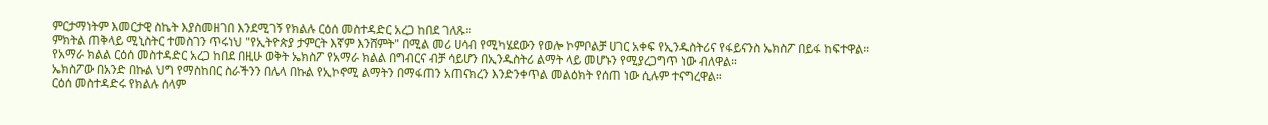ምርታማነትም እመርታዊ ስኬት እያስመዘገበ እንደሚገኝ የክልሉ ርዕሰ መስተዳድር አረጋ ከበደ ገለጹ።
ምክትል ጠቅላይ ሚኒስትር ተመስገን ጥሩነህ "የኢትዮጵያ ታምርት እኛም እንሸምት" በሚል መሪ ሀሳብ የሚካሄደውን የወሎ ኮምቦልቻ ሀገር አቀፍ የኢንዱስትሪና የፋይናንስ ኤክስፖ በይፋ ከፍተዋል።
የአማራ ክልል ርዕሰ መስተዳድር አረጋ ከበደ በዚሁ ወቅት ኤክስፖ የአማራ ክልል በግብርና ብቻ ሳይሆን በኢንዱስትሪ ልማት ላይ መሆኑን የሚያረጋግጥ ነው ብለዋል።
ኤክስፖው በአንድ በኩል ህግ የማስከበር ስራችንን በሌላ በኩል የኢኮኖሚ ልማትን በማፋጠን አጠናክረን እንድንቀጥል መልዕክት የሰጠ ነው ሲሉም ተናግረዋል።
ርዕሰ መስተዳድሩ የክልሉ ሰላም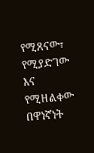የሚጸናው፣ የሚያድገው እና የሚዘልቀው በዋነኛነት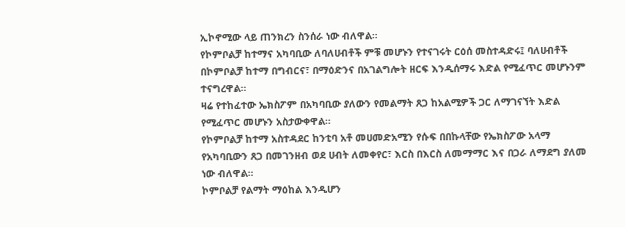ኢኮኖሚው ላይ ጠንክረን ስንሰራ ነው ብለዋል።
የኮምቦልቻ ከተማና አካባቢው ለባለሀብቶች ምቹ መሆኑን የተናገሩት ርዕሰ መስተዳድሩ፤ ባለሀብቶች በኮምቦልቻ ከተማ በግብርና፣ በማዕድንና በአገልግሎት ዘርፍ እንዲሰማሩ እድል የሚፈጥር መሆኑንም ተናግረዋል።
ዛሬ የተከፈተው ኤክስፖም በአካባቢው ያለውን የመልማት ጸጋ ከአልሚዎች ጋር ለማገናኘት እድል የሚፈጥር መሆኑን አስታውቀዋል።
የኮምቦልቻ ከተማ አስተዳደር ከንቲባ አቶ መሀመድአሚን የሱፍ በበኩላቸው የኤክስፖው አላማ የአካባቢውን ጸጋ በመገንዘብ ወደ ሀብት ለመቀየር፣ እርስ በእርስ ለመማማር እና በጋራ ለማደግ ያለመ ነው ብለዋል።
ኮምቦልቻ የልማት ማዕከል እንዲሆን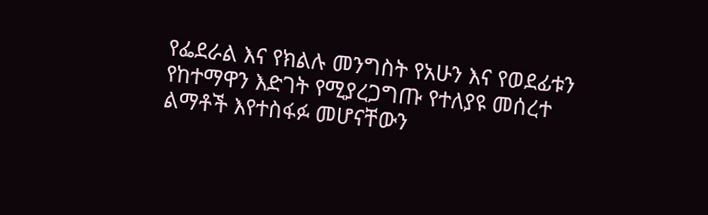የፌደራል እና የክልሉ መንግስት የአሁን እና የወደፊቱን የከተማዋን እድገት የሚያረጋግጡ የተለያዩ መሰረተ ልማቶች እየተስፋፉ መሆናቸውን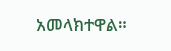አመላክተዋል።